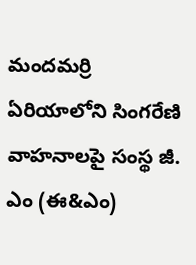మందమర్రి ఏరియాలోని సింగరేణి వాహనాలపై సంస్థ జీ. ఎం (ఈ&ఎం)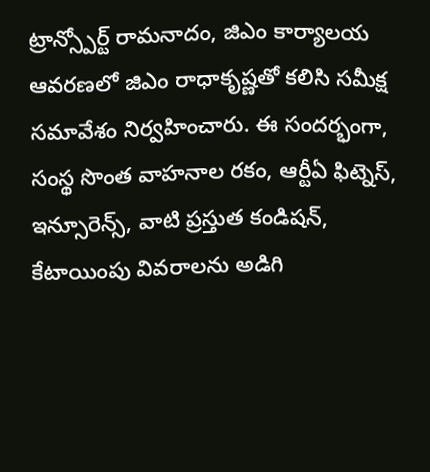ట్రాన్స్పోర్ట్ రామనాదం, జిఎం కార్యాలయ ఆవరణలో జిఎం రాధాకృష్ణతో కలిసి సమీక్ష సమావేశం నిర్వహించారు. ఈ సందర్భంగా, సంస్థ సొంత వాహనాల రకం, ఆర్టీఏ ఫిట్నెస్, ఇన్సూరెన్స్, వాటి ప్రస్తుత కండిషన్, కేటాయింపు వివరాలను అడిగి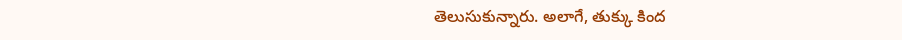తెలుసుకున్నారు. అలాగే, తుక్కు కింద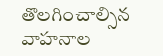తొలగించాల్సిన వాహనాల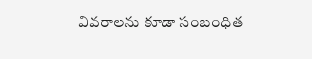వివరాలను కూడా సంబంధిత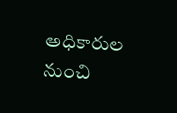అధికారుల నుంచి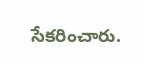సేకరించారు.